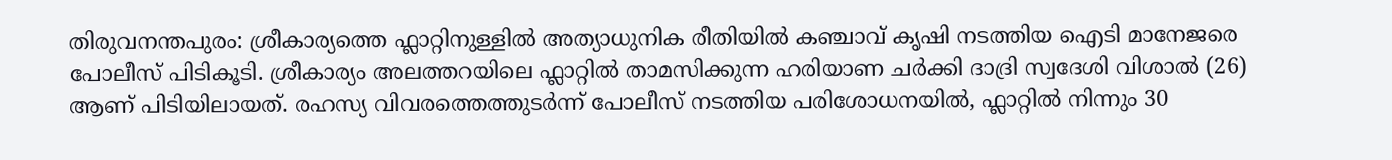തിരുവനന്തപുരം: ശ്രീകാര്യത്തെ ഫ്ലാറ്റിനുള്ളിൽ അത്യാധുനിക രീതിയിൽ കഞ്ചാവ് കൃഷി നടത്തിയ ഐടി മാനേജരെ പോലീസ് പിടികൂടി. ശ്രീകാര്യം അലത്തറയിലെ ഫ്ലാറ്റിൽ താമസിക്കുന്ന ഹരിയാണ ചർക്കി ദാദ്രി സ്വദേശി വിശാൽ (26) ആണ് പിടിയിലായത്. രഹസ്യ വിവരത്തെത്തുടർന്ന് പോലീസ് നടത്തിയ പരിശോധനയിൽ, ഫ്ലാറ്റിൽ നിന്നും 30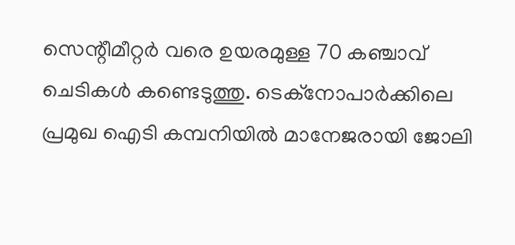സെന്റീമീറ്റർ വരെ ഉയരമുള്ള 70 കഞ്ചാവ് ചെടികൾ കണ്ടെടുത്തു. ടെക്നോപാർക്കിലെ പ്രമുഖ ഐടി കമ്പനിയിൽ മാനേജരായി ജോലി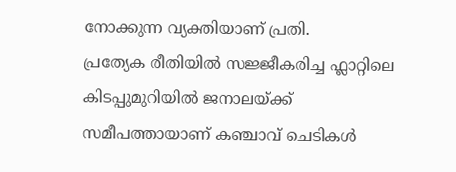നോക്കുന്ന വ്യക്തിയാണ് പ്രതി.
പ്രത്യേക രീതിയിൽ സജ്ജീകരിച്ച ഫ്ലാറ്റിലെ കിടപ്പുമുറിയിൽ ജനാലയ്ക്ക് സമീപത്തായാണ് കഞ്ചാവ് ചെടികൾ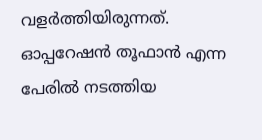വളർത്തിയിരുന്നത്. ഓപ്പറേഷൻ തൂഫാൻ എന്ന പേരിൽ നടത്തിയ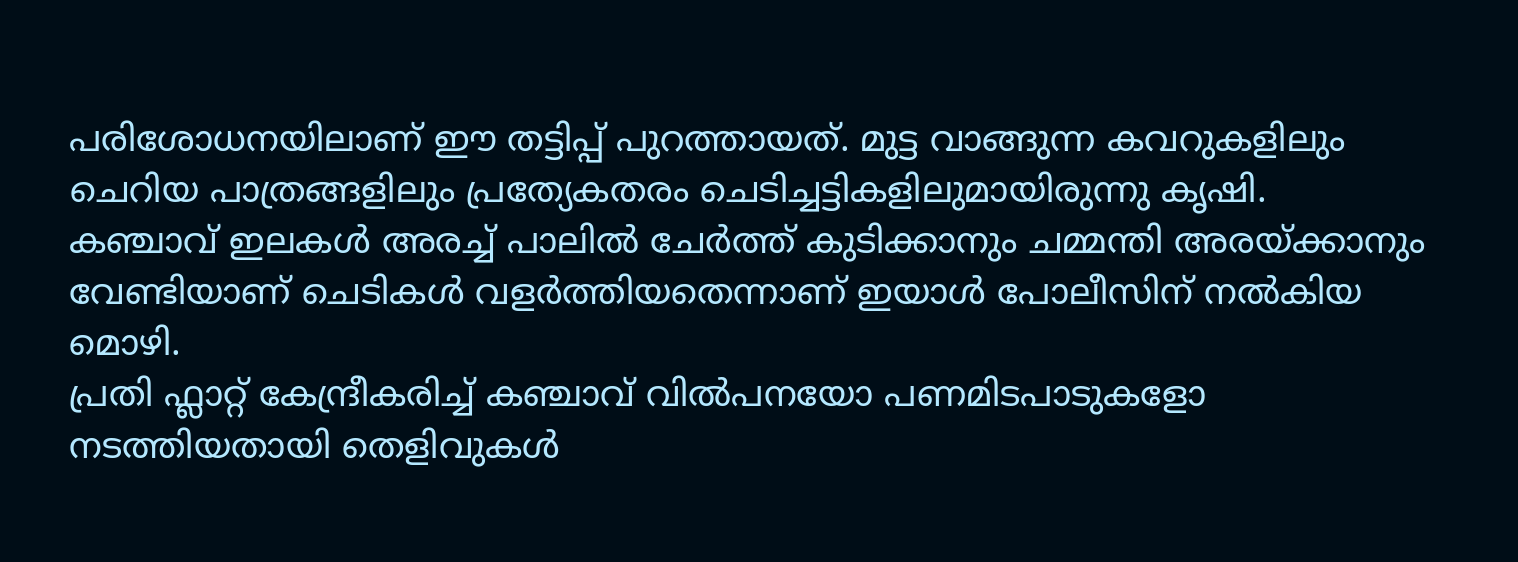പരിശോധനയിലാണ് ഈ തട്ടിപ്പ് പുറത്തായത്. മുട്ട വാങ്ങുന്ന കവറുകളിലും ചെറിയ പാത്രങ്ങളിലും പ്രത്യേകതരം ചെടിച്ചട്ടികളിലുമായിരുന്നു കൃഷി. കഞ്ചാവ് ഇലകൾ അരച്ച് പാലിൽ ചേർത്ത് കുടിക്കാനും ചമ്മന്തി അരയ്ക്കാനും വേണ്ടിയാണ് ചെടികൾ വളർത്തിയതെന്നാണ് ഇയാൾ പോലീസിന് നൽകിയ മൊഴി.
പ്രതി ഫ്ലാറ്റ് കേന്ദ്രീകരിച്ച് കഞ്ചാവ് വിൽപനയോ പണമിടപാടുകളോ നടത്തിയതായി തെളിവുകൾ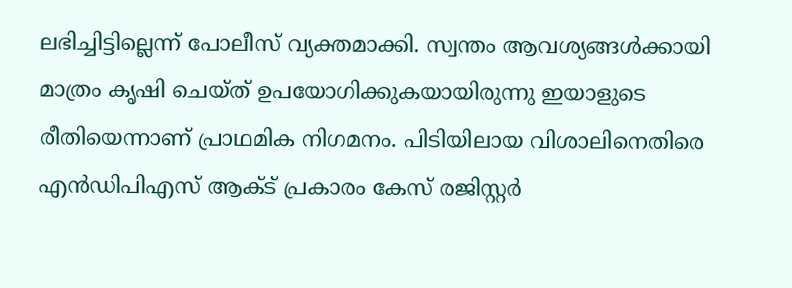ലഭിച്ചിട്ടില്ലെന്ന് പോലീസ് വ്യക്തമാക്കി. സ്വന്തം ആവശ്യങ്ങൾക്കായി മാത്രം കൃഷി ചെയ്ത് ഉപയോഗിക്കുകയായിരുന്നു ഇയാളുടെ രീതിയെന്നാണ് പ്രാഥമിക നിഗമനം. പിടിയിലായ വിശാലിനെതിരെ എൻഡിപിഎസ് ആക്ട് പ്രകാരം കേസ് രജിസ്റ്റർ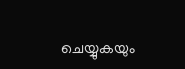ചെയ്യുകയും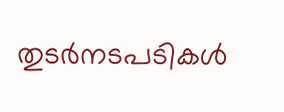തുടർനടപടികൾ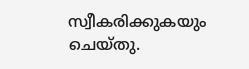സ്വീകരിക്കുകയും ചെയ്തു.